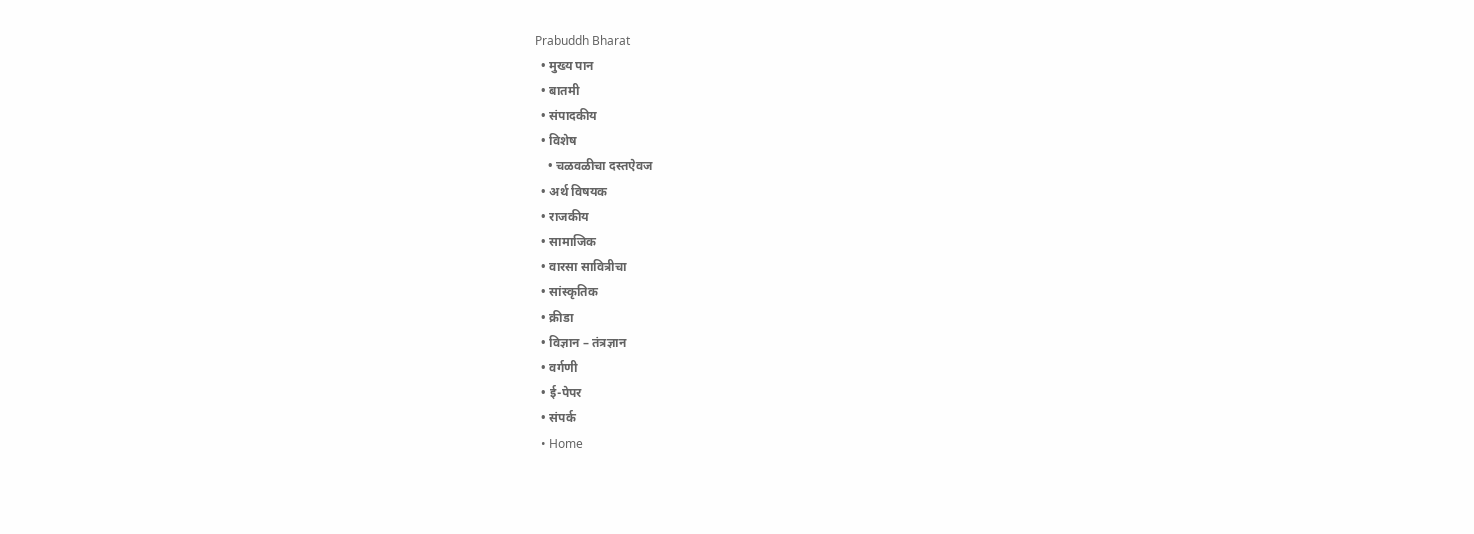Prabuddh Bharat
  • मुख्य पान
  • बातमी
  • संपादकीय
  • विशेष
    • चळवळीचा दस्तऐवज
  • अर्थ विषयक
  • राजकीय
  • सामाजिक
  • वारसा सावित्रीचा
  • सांस्कृतिक
  • क्रीडा
  • विज्ञान – तंत्रज्ञान
  • वर्गणी
  • ई-पेपर
  • संपर्क
  • Home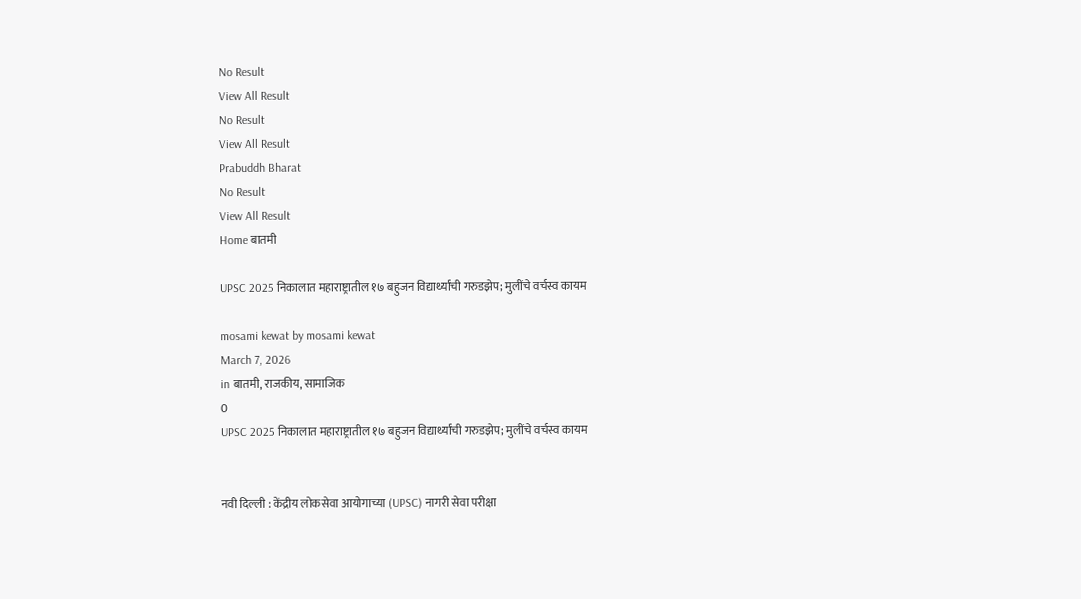No Result
View All Result
No Result
View All Result
Prabuddh Bharat
No Result
View All Result
Home बातमी

UPSC 2025 निकालात महाराष्ट्रातील १७ बहुजन विद्यार्थ्यांची गरुडझेप; मुलींचे वर्चस्व कायम

mosami kewat by mosami kewat
March 7, 2026
in बातमी, राजकीय, सामाजिक
0
UPSC 2025 निकालात महाराष्ट्रातील १७ बहुजन विद्यार्थ्यांची गरुडझेप; मुलींचे वर्चस्व कायम


नवी दिल्ली : केंद्रीय लोकसेवा आयोगाच्या (UPSC) नागरी सेवा परीक्षा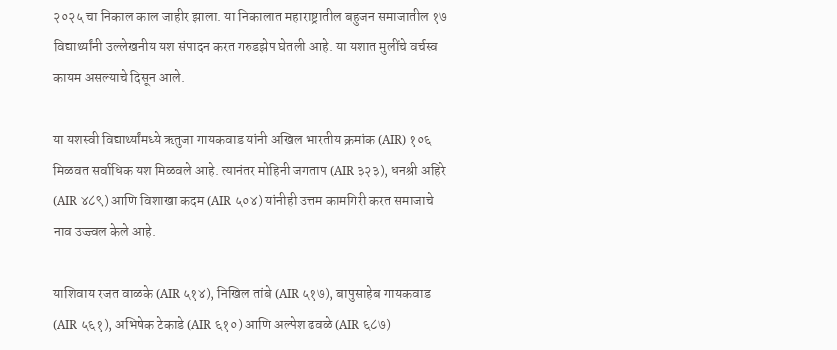२०२५ चा निकाल काल जाहीर झाला. या निकालात महाराष्ट्रातील बहुजन समाजातील १७ विद्यार्थ्यांनी उल्लेखनीय यश संपादन करत गरुडझेप घेतली आहे. या यशात मुलींचे वर्चस्व कायम असल्याचे दिसून आले.

या यशस्वी विद्यार्थ्यांमध्ये ऋतुजा गायकवाड यांनी अखिल भारतीय क्रमांक (AIR) १०६ मिळवत सर्वाधिक यश मिळवले आहे. त्यानंतर मोहिनी जगताप (AIR ३२३), धनश्री अहिरे (AIR ४८९) आणि विशाखा कदम (AIR ५०४) यांनीही उत्तम कामगिरी करत समाजाचे नाव उज्ज्वल केले आहे.

याशिवाय रजत वाळके (AIR ५१४), निखिल तांबे (AIR ५१७), बापुसाहेब गायकवाड (AIR ५६१), अभिषेक टेकाडे (AIR ६१०) आणि अल्पेश ढवळे (AIR ६८७)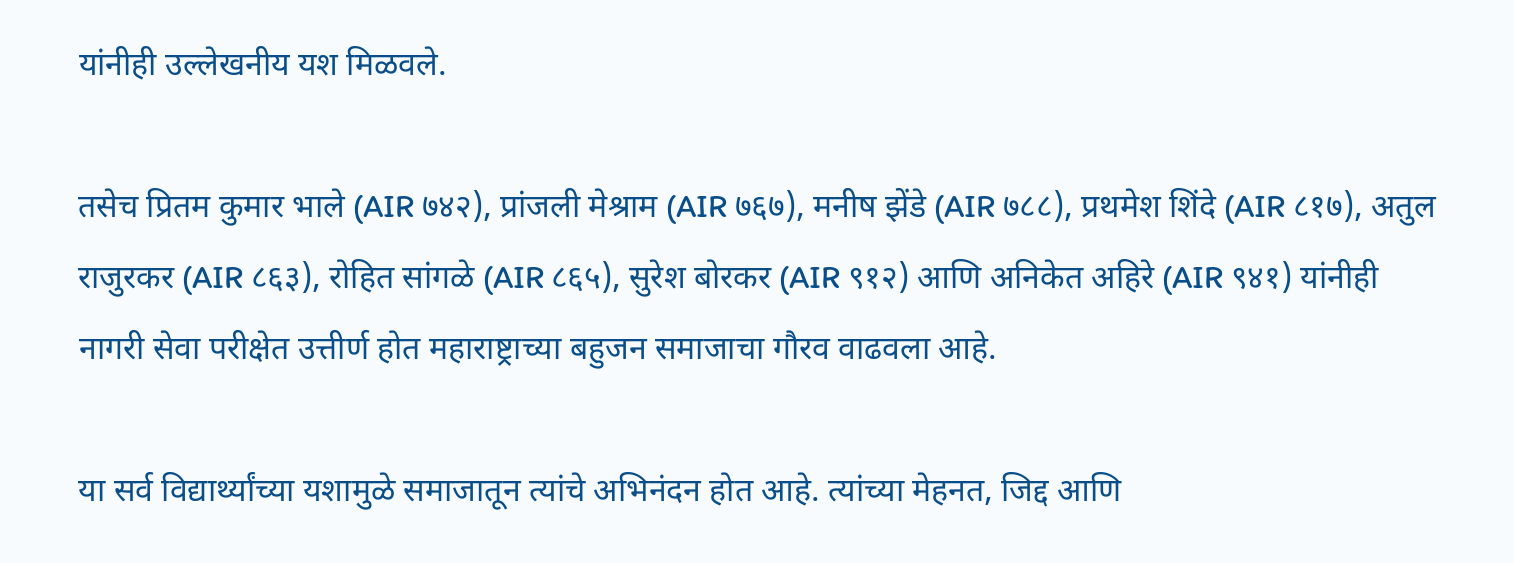यांनीही उल्लेखनीय यश मिळवले.

तसेच प्रितम कुमार भाले (AIR ७४२), प्रांजली मेश्राम (AIR ७६७), मनीष झेंडे (AIR ७८८), प्रथमेश शिंदे (AIR ८१७), अतुल राजुरकर (AIR ८६३), रोहित सांगळे (AIR ८६५), सुरेश बोरकर (AIR ९१२) आणि अनिकेत अहिरे (AIR ९४१) यांनीही नागरी सेवा परीक्षेत उत्तीर्ण होत महाराष्ट्राच्या बहुजन समाजाचा गौरव वाढवला आहे.

या सर्व विद्यार्थ्यांच्या यशामुळे समाजातून त्यांचे अभिनंदन होत आहे. त्यांच्या मेहनत, जिद्द आणि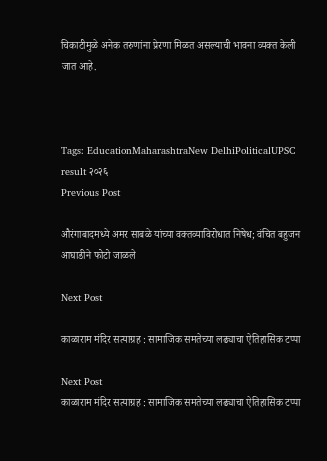चिकाटीमुळे अनेक तरुणांना प्रेरणा मिळत असल्याची भावना व्यक्त केली जात आहे.



Tags: EducationMaharashtraNew DelhiPoliticalUPSC result २०२६
Previous Post

औरंगाबादमध्ये अमर साबळे यांच्या वक्तव्याविरोधात निषेध; वंचित बहुजन आघाडीने फोटो जाळले

Next Post

काळाराम मंदिर सत्याग्रह : सामाजिक समतेच्या लढ्याचा ऐतिहासिक टप्पा

Next Post
काळाराम मंदिर सत्याग्रह : सामाजिक समतेच्या लढ्याचा ऐतिहासिक टप्पा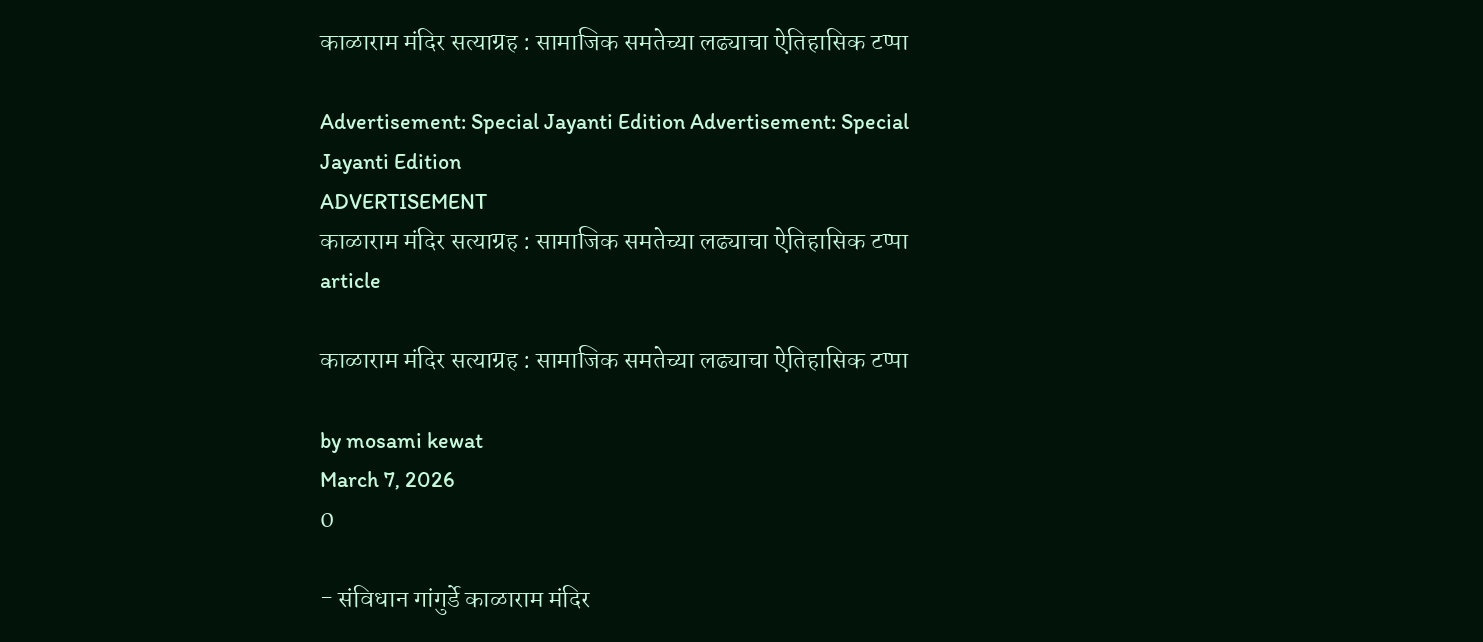काळाराम मंदिर सत्याग्रह : सामाजिक समतेच्या लढ्याचा ऐतिहासिक टप्पा

Advertisement: Special Jayanti Edition Advertisement: Special Jayanti Edition
ADVERTISEMENT
काळाराम मंदिर सत्याग्रह : सामाजिक समतेच्या लढ्याचा ऐतिहासिक टप्पा
article

काळाराम मंदिर सत्याग्रह : सामाजिक समतेच्या लढ्याचा ऐतिहासिक टप्पा

by mosami kewat
March 7, 2026
0

- संविधान गांगुर्डे काळाराम मंदिर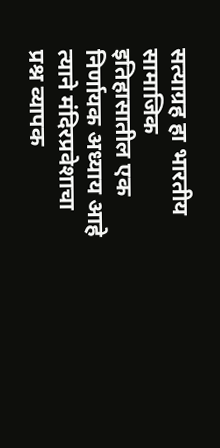सत्याग्रह हा भारतीय सामाजिक इतिहासातील एक निर्णायक अध्याय आहे त्याने मंदिरप्रवेशाचा प्रश्न व्यापक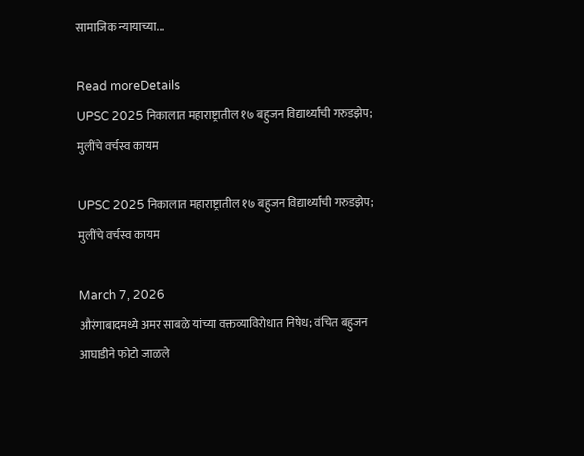सामाजिक न्यायाच्या...

Read moreDetails
UPSC 2025 निकालात महाराष्ट्रातील १७ बहुजन विद्यार्थ्यांची गरुडझेप; मुलींचे वर्चस्व कायम

UPSC 2025 निकालात महाराष्ट्रातील १७ बहुजन विद्यार्थ्यांची गरुडझेप; मुलींचे वर्चस्व कायम

March 7, 2026
औरंगाबादमध्ये अमर साबळे यांच्या वक्तव्याविरोधात निषेध; वंचित बहुजन आघाडीने फोटो जाळले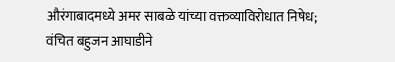औरंगाबादमध्ये अमर साबळे यांच्या वक्तव्याविरोधात निषेध; वंचित बहुजन आघाडीने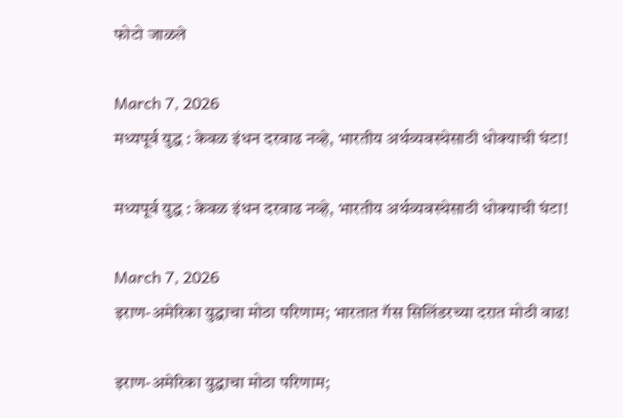फोटो जाळले

March 7, 2026
मध्यपूर्व युद्ध : केवळ इंधन दरवाढ नव्हे, भारतीय अर्थव्यवस्थेसाठी धोक्याची घंटा!

मध्यपूर्व युद्ध : केवळ इंधन दरवाढ नव्हे, भारतीय अर्थव्यवस्थेसाठी धोक्याची घंटा!

March 7, 2026
इराण-अमेरिका युद्धाचा मोठा परिणाम; भारतात गॅस सिलिंडरच्या दरात मोठी वाढ!

इराण-अमेरिका युद्धाचा मोठा परिणाम;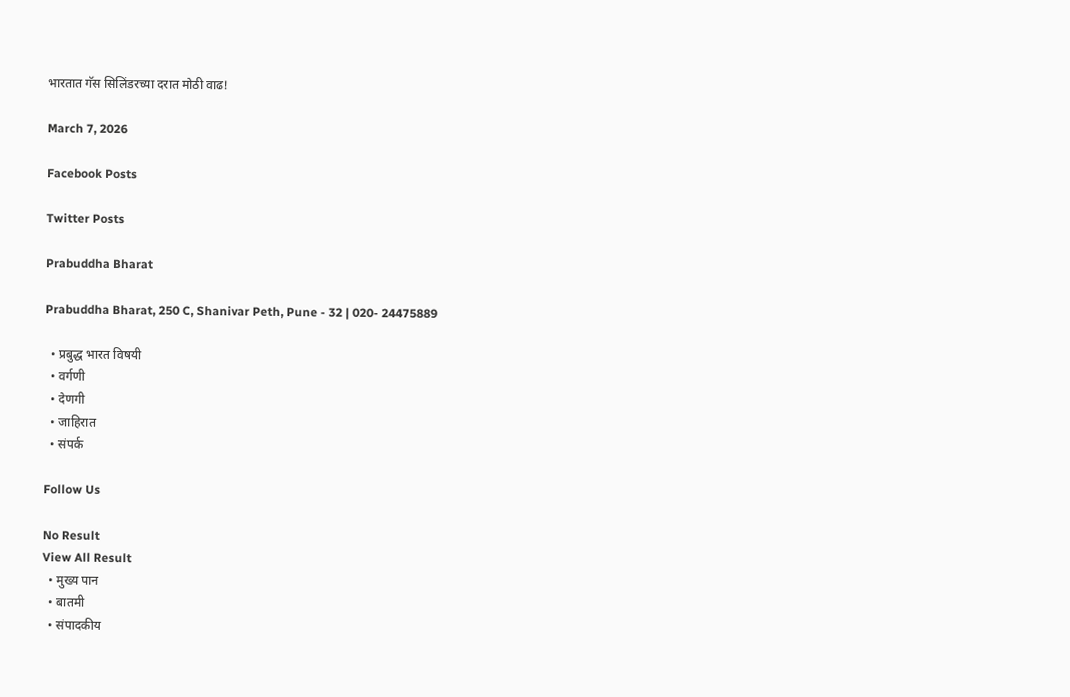भारतात गॅस सिलिंडरच्या दरात मोठी वाढ!

March 7, 2026

Facebook Posts

Twitter Posts

Prabuddha Bharat

Prabuddha Bharat, 250 C, Shanivar Peth, Pune - 32 | 020- 24475889

  • प्रबुद्ध भारत विषयी
  • वर्गणी
  • देणगी
  • जाहिरात
  • संपर्क

Follow Us

No Result
View All Result
  • मुख्य पान
  • बातमी
  • संपादकीय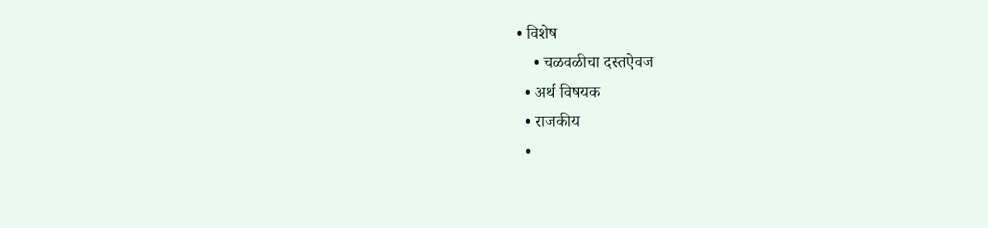• विशेष
    • चळवळीचा दस्तऐवज
  • अर्थ विषयक
  • राजकीय
  •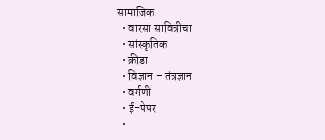सामाजिक
  • वारसा सावित्रीचा
  • सांस्कृतिक
  • क्रीडा
  • विज्ञान – तंत्रज्ञान
  • वर्गणी
  • ई-पेपर
  •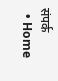संपर्क
  • Home